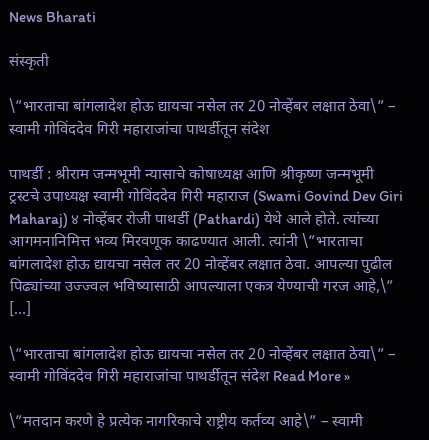News Bharati

संस्कृती

\”भारताचा बांगलादेश होऊ द्यायचा नसेल तर 20 नोव्हेंबर लक्षात ठेवा\” – स्वामी गोविंददेव गिरी महाराजांचा पाथर्डीतून संदेश

पाथर्डी : श्रीराम जन्मभूमी न्यासाचे कोषाध्यक्ष आणि श्रीकृष्ण जन्मभूमी ट्रस्टचे उपाध्यक्ष स्वामी गोविंददेव गिरी महाराज (Swami Govind Dev Giri Maharaj) ४ नोव्हेंबर रोजी पाथर्डी (Pathardi) येथे आले होते. त्यांच्या आगमनानिमित्त भव्य मिरवणूक काढण्यात आली. त्यांनी \”भारताचा बांगलादेश होऊ द्यायचा नसेल तर 20 नोव्हेंबर लक्षात ठेवा. आपल्या पुढील पिढ्यांच्या उज्ज्वल भविष्यासाठी आपल्याला एकत्र येण्याची गरज आहे,\” […]

\”भारताचा बांगलादेश होऊ द्यायचा नसेल तर 20 नोव्हेंबर लक्षात ठेवा\” – स्वामी गोविंददेव गिरी महाराजांचा पाथर्डीतून संदेश Read More »

\”मतदान करणे हे प्रत्येक नागरिकाचे राष्ट्रीय कर्तव्य आहे\” – स्वामी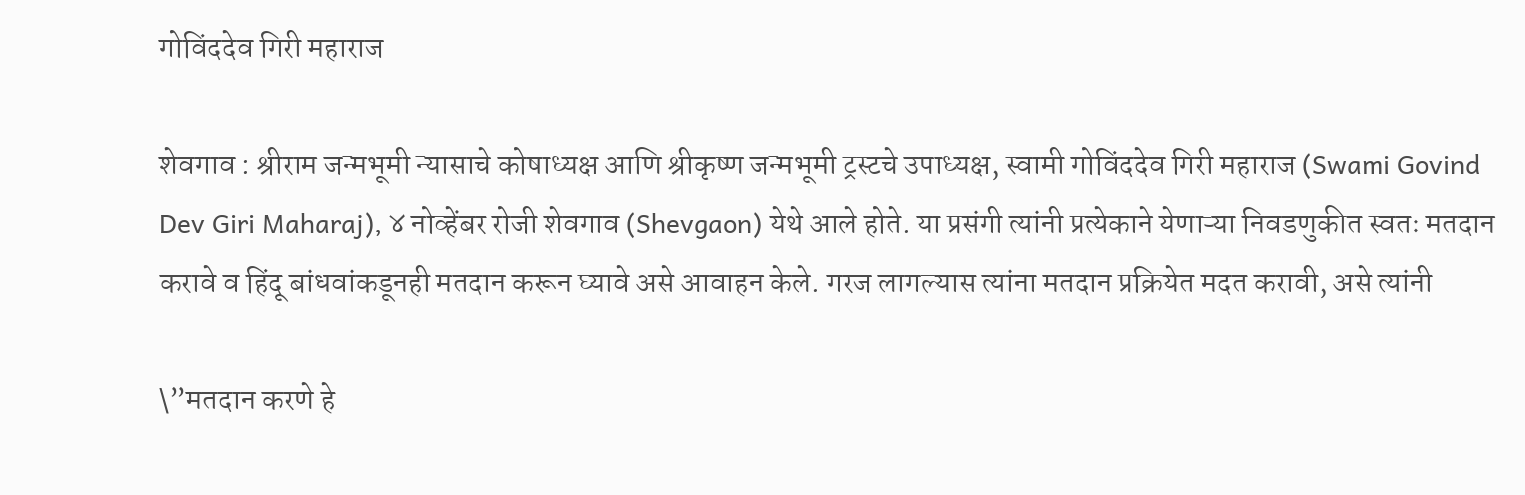गोविंददेव गिरी महाराज

शेवगाव : श्रीराम जन्मभूमी न्यासाचे कोषाध्यक्ष आणि श्रीकृष्ण जन्मभूमी ट्रस्टचे उपाध्यक्ष, स्वामी गोविंददेव गिरी महाराज (Swami Govind Dev Giri Maharaj), ४ नोव्हेंबर रोजी शेवगाव (Shevgaon) येथे आले होते. या प्रसंगी त्यांनी प्रत्येकाने येणाऱ्या निवडणुकीत स्वतः मतदान करावे व हिंदू बांधवांकडूनही मतदान करून घ्यावे असे आवाहन केले. गरज लागल्यास त्यांना मतदान प्रक्रियेत मदत करावी, असे त्यांनी

\”मतदान करणे हे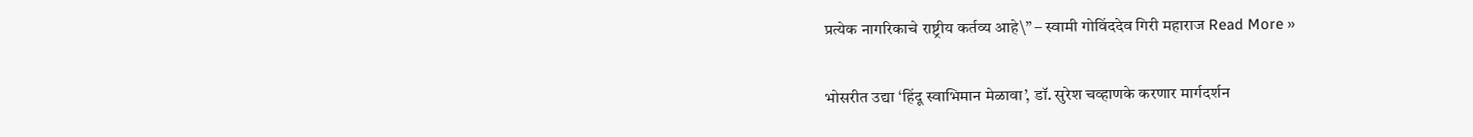प्रत्येक नागरिकाचे राष्ट्रीय कर्तव्य आहे\” – स्वामी गोविंददेव गिरी महाराज Read More »

भोसरीत उद्या ‘हिंदू स्वाभिमान मेळावा’, डॉ. सुरेश चव्हाणके करणार मार्गदर्शन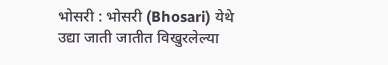भोसरी : भोसरी (Bhosari) येथे उद्या जाती जातीत विखुरलेल्या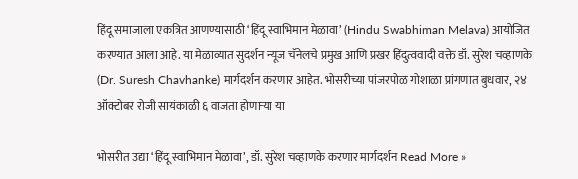हिंदू समाजाला एकत्रित आणण्यासाठी ‘हिंदू स्वाभिमान मेळावा’ (Hindu Swabhiman Melava) आयोजित करण्यात आला आहे. या मेळाव्यात सुदर्शन न्यूज चॅनेलचे प्रमुख आणि प्रखर हिंदुत्ववादी वक्ते डॉ. सुरेश चव्हाणके (Dr. Suresh Chavhanke) मार्गदर्शन करणार आहेत. भोसरीच्या पांजरपोळ गोशाळा प्रांगणात बुधवार, २४ ऑक्टोबर रोजी सायंकाळी ६ वाजता होणाऱ्या या

भोसरीत उद्या ‘हिंदू स्वाभिमान मेळावा’, डॉ. सुरेश चव्हाणके करणार मार्गदर्शन Read More »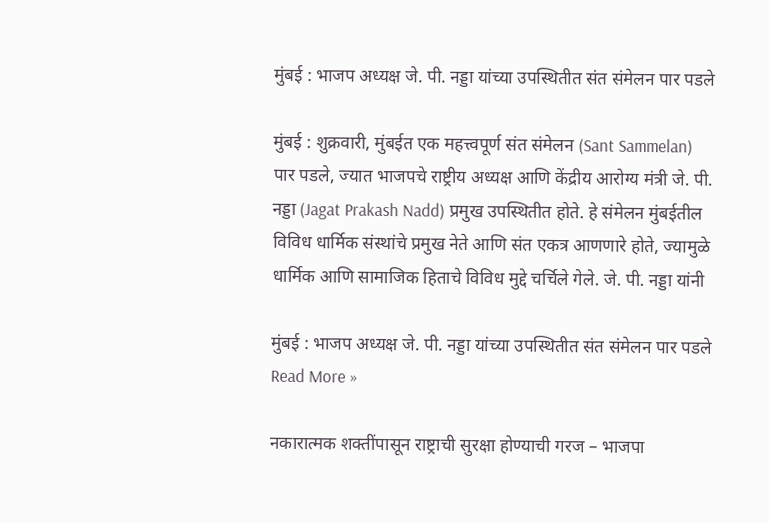मुंबई : भाजप अध्यक्ष जे. पी. नड्डा यांच्या उपस्थितीत संत संमेलन पार पडले

मुंबई : शुक्रवारी, मुंबईत एक महत्त्वपूर्ण संत संमेलन (Sant Sammelan) पार पडले, ज्यात भाजपचे राष्ट्रीय अध्यक्ष आणि केंद्रीय आरोग्य मंत्री जे. पी. नड्डा (Jagat Prakash Nadd) प्रमुख उपस्थितीत होते. हे संमेलन मुंबईतील विविध धार्मिक संस्थांचे प्रमुख नेते आणि संत एकत्र आणणारे होते, ज्यामुळे धार्मिक आणि सामाजिक हिताचे विविध मुद्दे चर्चिले गेले. जे. पी. नड्डा यांनी

मुंबई : भाजप अध्यक्ष जे. पी. नड्डा यांच्या उपस्थितीत संत संमेलन पार पडले Read More »

नकारात्मक शक्तींपासून राष्ट्राची सुरक्षा होण्याची गरज – भाजपा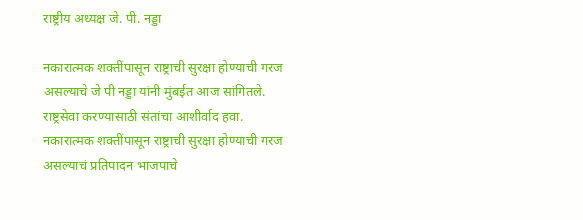राष्ट्रीय अध्यक्ष जे. पी. नड्डा

नकारात्मक शक्तींपासून राष्ट्राची सुरक्षा होण्याची गरज असल्याचे जे पी नड्डा यांनी मुंबईत आज सांगितले. राष्ट्रसेवा करण्यासाठी संतांचा आशीर्वाद हवा. नकारात्मक शक्तींपासून राष्ट्राची सुरक्षा होण्याची गरज असल्याचं प्रतिपादन भाजपाचे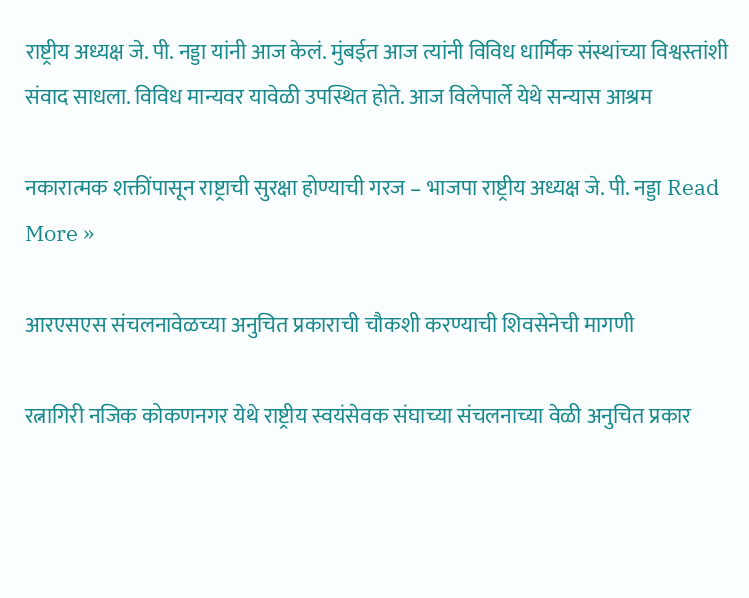राष्ट्रीय अध्यक्ष जे. पी. नड्डा यांनी आज केलं. मुंबईत आज त्यांनी विविध धार्मिक संस्थांच्या विश्वस्तांशी संवाद साधला. विविध मान्यवर यावेळी उपस्थित होते. आज विलेपार्ले येथे सन्यास आश्रम

नकारात्मक शक्तींपासून राष्ट्राची सुरक्षा होण्याची गरज – भाजपा राष्ट्रीय अध्यक्ष जे. पी. नड्डा Read More »

आरएसएस संचलनावेळच्या अनुचित प्रकाराची चौकशी करण्याची शिवसेनेची मागणी

रत्नागिरी नजिक कोकणनगर येथे राष्ट्रीय स्वयंसेवक संघाच्या संचलनाच्या वेळी अनुचित प्रकार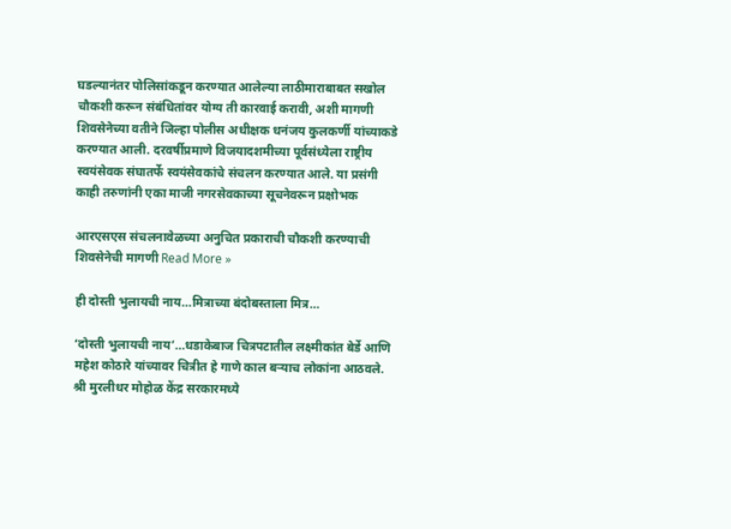घडल्यानंतर पोलिसांकडून करण्यात आलेल्या लाठीमाराबाबत सखोल चौकशी करून संबंधितांवर योग्य ती कारवाई करावी, अशी मागणी शिवसेनेच्या वतीने जिल्हा पोलीस अधीक्षक धनंजय कुलकर्णी यांच्याकडे करण्यात आली. दरवर्षीप्रमाणे विजयादशमीच्या पूर्वसंध्येला राष्ट्रीय स्वयंसेवक संघातर्फे स्वयंसेवकांचे संचलन करण्यात आले. या प्रसंगी काही तरुणांनी एका माजी नगरसेवकाच्या सूचनेवरून प्रक्षोभक

आरएसएस संचलनावेळच्या अनुचित प्रकाराची चौकशी करण्याची शिवसेनेची मागणी Read More »

ही दोस्ती भुलायची नाय…मित्राच्या बंदोबस्ताला मित्र…

‘दोस्ती भुलायची नाय’…धडाकेबाज चित्रपटातील लक्ष्मीकांत बेर्डे आणि महेश कोठारे यांच्यावर चित्रीत हे गाणे काल बऱ्याच लोकांना आठवले. श्री मुरलीधर मोहोळ केंद्र सरकारमध्ये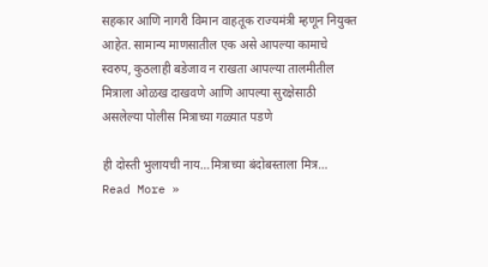सहकार आणि नागरी विमान वाहतूक राज्यमंत्री म्हणून नियुक्त आहेत. सामान्य माणसातील एक असे आपल्या कामाचे स्वरुप, कुठलाही बडेजाव न राखता आपल्या तालमीतील मित्राला ओळख दाखवणे आणि आपल्या सुरक्षेसाठी असलेल्या पोलीस मित्राच्या गळ्यात पडणे

ही दोस्ती भुलायची नाय…मित्राच्या बंदोबस्ताला मित्र… Read More »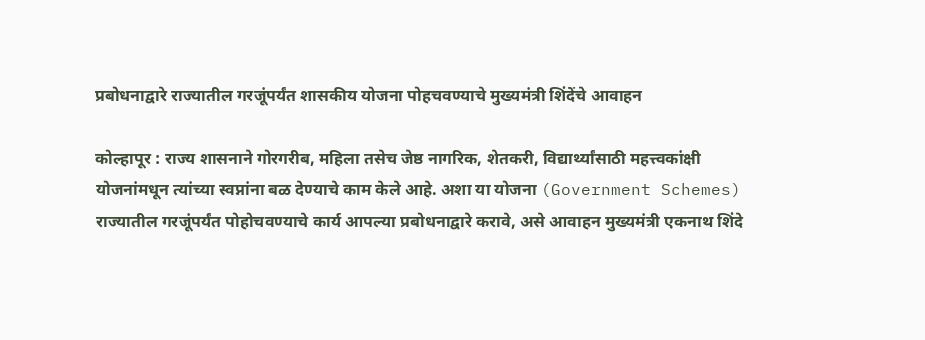प्रबोधनाद्वारे राज्यातील गरजूंपर्यंत शासकीय योजना पोहचवण्याचे मुख्यमंत्री शिंदेंचे आवाहन

कोल्हापूर : राज्य शासनाने गोरगरीब, महिला तसेच जेष्ठ नागरिक, शेतकरी, विद्यार्थ्यांसाठी महत्त्वकांक्षी योजनांमधून त्यांच्या स्वप्नांना बळ देण्याचे काम केले आहे. अशा या योजना (Government Schemes) राज्यातील गरजूंपर्यंत पोहोचवण्याचे कार्य आपल्या प्रबोधनाद्वारे करावे, असे आवाहन मुख्यमंत्री एकनाथ शिंदे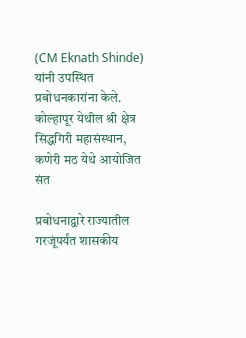(CM Eknath Shinde) यांनी उपस्थित प्रबोधनकारांना केले. कोल्हापूर येथील श्री क्षेत्र सिद्धगिरी महासंस्थान, कणेरी मठ येथे आयोजित संत

प्रबोधनाद्वारे राज्यातील गरजूंपर्यंत शासकीय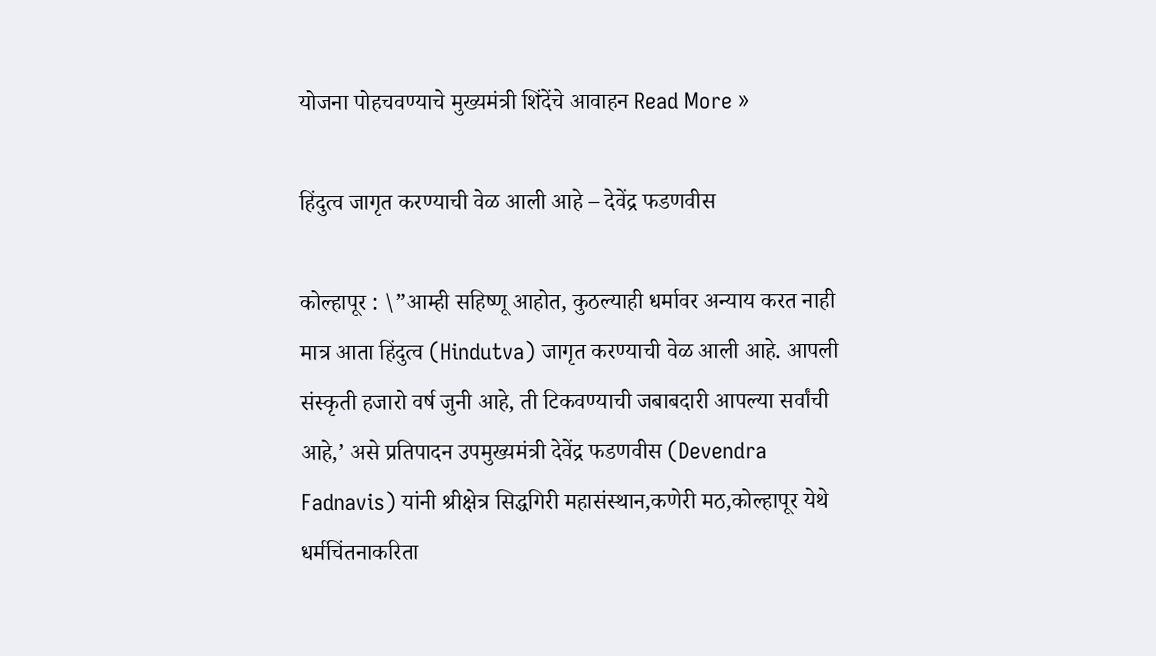योजना पोहचवण्याचे मुख्यमंत्री शिंदेंचे आवाहन Read More »

हिंदुत्व जागृत करण्याची वेळ आली आहे – देवेंद्र फडणवीस

कोल्हापूर : \”आम्ही सहिष्णू आहोत, कुठल्याही धर्मावर अन्याय करत नाही मात्र आता हिंदुत्व (Hindutva) जागृत करण्याची वेळ आली आहे. आपली संस्कृती हजारो वर्ष जुनी आहे, ती टिकवण्याची जबाबदारी आपल्या सर्वांची आहे,’ असे प्रतिपादन उपमुख्यमंत्री देवेंद्र फडणवीस (Devendra Fadnavis) यांनी श्रीक्षेत्र सिद्धगिरी महासंस्थान,कणेरी मठ,कोल्हापूर येथे धर्मचिंतनाकरिता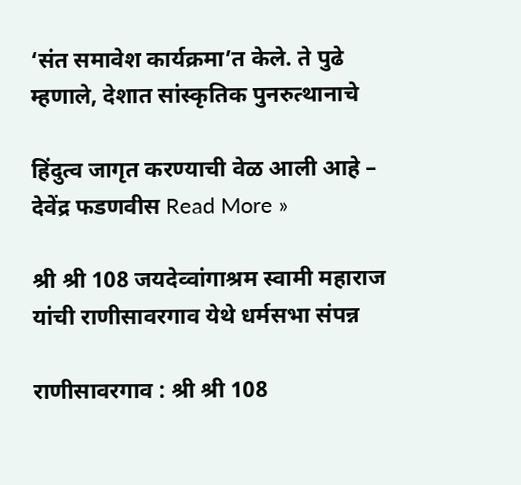‘संत समावेश कार्यक्रमा’त केले. ते पुढे म्हणाले, देशात सांस्कृतिक पुनरुत्थानाचे

हिंदुत्व जागृत करण्याची वेळ आली आहे – देवेंद्र फडणवीस Read More »

श्री श्री 108 जयदेव्वांगाश्रम स्वामी महाराज यांची राणीसावरगाव येथे धर्मसभा संपन्न

राणीसावरगाव : श्री श्री 108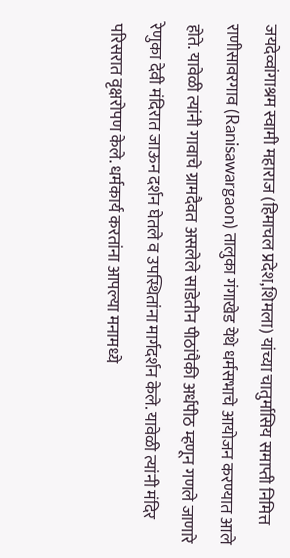जयदेव्वांगाश्रम स्वामी महाराज (हिमाचल प्रदेश,शिमला) यांच्या चातुर्मासिय समाप्ती निमित्त राणीसावरगाव (Ranisawargaon) तालुका गंगाखेड येथे धर्मसभाचे आयोजन करण्यात आले होते. यावेळी त्यांनी गावाचे ग्रामदैवत असलेले साडेतीन पीठांपैकी अर्धपीठ म्हणून गणले जाणारे रेणुका देवी मंदिरात जाऊन दर्शन घेतले व उपस्थितांना मार्गदर्शन केले. यावेळी त्यांनी मंदिर परिसरात वृक्षरोपण केले. धर्मकार्य करतांना आपल्या मनामध्ये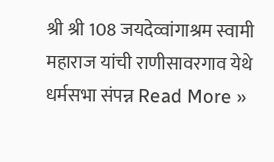श्री श्री 108 जयदेव्वांगाश्रम स्वामी महाराज यांची राणीसावरगाव येथे धर्मसभा संपन्न Read More »